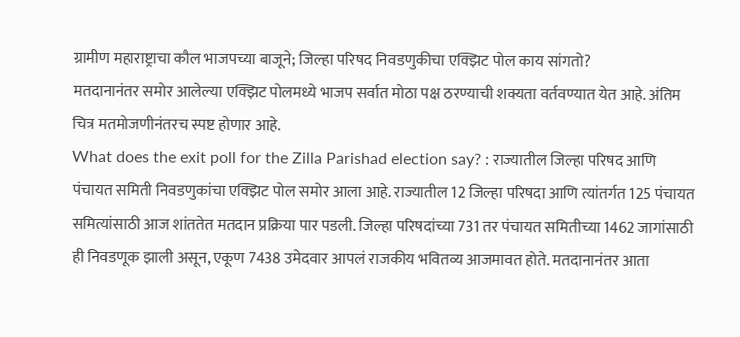ग्रामीण महाराष्ट्राचा कौल भाजपच्या बाजूने; जिल्हा परिषद निवडणुकीचा एक्झिट पोल काय सांगतो?
मतदानानंतर समोर आलेल्या एक्झिट पोलमध्ये भाजप सर्वात मोठा पक्ष ठरण्याची शक्यता वर्तवण्यात येत आहे. अंतिम चित्र मतमोजणीनंतरच स्पष्ट होणार आहे.
What does the exit poll for the Zilla Parishad election say? : राज्यातील जिल्हा परिषद आणि पंचायत समिती निवडणुकांचा एक्झिट पोल समोर आला आहे. राज्यातील 12 जिल्हा परिषदा आणि त्यांतर्गत 125 पंचायत समित्यांसाठी आज शांततेत मतदान प्रक्रिया पार पडली. जिल्हा परिषदांच्या 731 तर पंचायत समितीच्या 1462 जागांसाठी ही निवडणूक झाली असून, एकूण 7438 उमेदवार आपलं राजकीय भवितव्य आजमावत होते. मतदानानंतर आता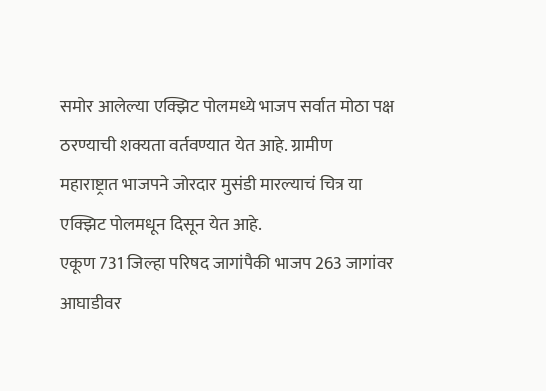समोर आलेल्या एक्झिट पोलमध्ये भाजप सर्वात मोठा पक्ष ठरण्याची शक्यता वर्तवण्यात येत आहे. ग्रामीण महाराष्ट्रात भाजपने जोरदार मुसंडी मारल्याचं चित्र या एक्झिट पोलमधून दिसून येत आहे.
एकूण 731 जिल्हा परिषद जागांपैकी भाजप 263 जागांवर आघाडीवर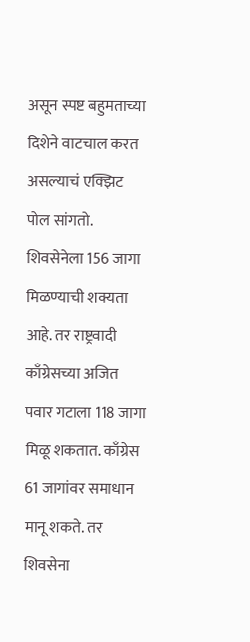असून स्पष्ट बहुमताच्या दिशेने वाटचाल करत असल्याचं एक्झिट पोल सांगतो. शिवसेनेला 156 जागा मिळण्याची शक्यता आहे. तर राष्ट्रवादी काँग्रेसच्या अजित पवार गटाला 118 जागा मिळू शकतात. काँग्रेस 61 जागांवर समाधान मानू शकते. तर शिवसेना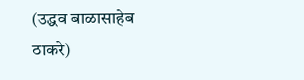(उद्धव बाळासाहेब ठाकरे)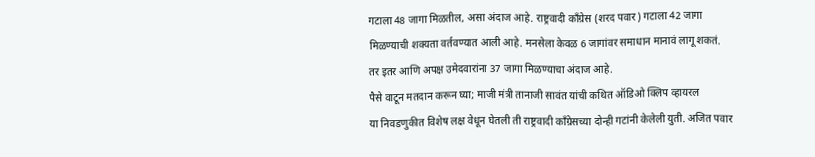गटाला 48 जागा मिळतील, असा अंदाज आहे. राष्ट्रवादी काँग्रेस (शरद पवार) गटाला 42 जागा मिळण्याची शक्यता वर्तवण्यात आली आहे. मनसेला केवळ 6 जागांवर समाधान मानावं लागू शकतं. तर इतर आणि अपक्ष उमेदवारांना 37 जागा मिळण्याचा अंदाज आहे.
पैसे वाटून मतदान करून घ्या; माजी मंत्री तानाजी सावंत यांची कथित ऑडिओ क्लिप व्हायरल
या निवडणुकीत विशेष लक्ष वेधून घेतली ती राष्ट्रवादी काँग्रेसच्या दोन्ही गटांनी केलेली युती. अजित पवार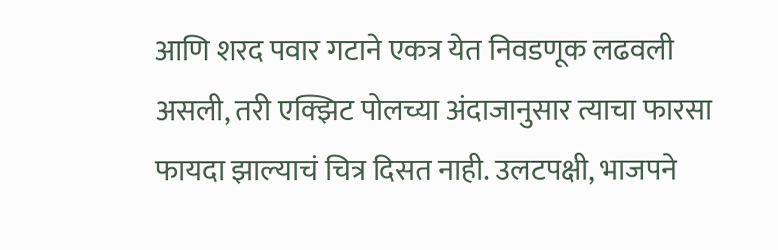आणि शरद पवार गटाने एकत्र येत निवडणूक लढवली असली, तरी एक्झिट पोलच्या अंदाजानुसार त्याचा फारसा फायदा झाल्याचं चित्र दिसत नाही. उलटपक्षी, भाजपने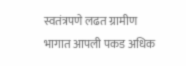स्वतंत्रपणे लढत ग्रामीण भागात आपली पकड अधिक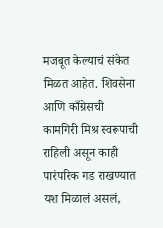मजबूत केल्याचं संकेत मिळत आहेत. शिवसेना आणि काँग्रेसची कामगिरी मिश्र स्वरूपाची राहिली असून काही पारंपरिक गड राखण्यात यश मिळालं असलं,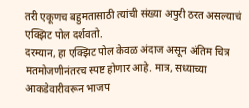तरी एकूणच बहुमतासाठी त्यांची संख्या अपुरी ठरत असल्याचं एक्झिट पोल दर्शवतो.
दरम्यान, हा एक्झिट पोल केवळ अंदाज असून अंतिम चित्र मतमोजणीनंतरच स्पष्ट होणार आहे. मात्र, सध्याच्या आकडेवारीवरून भाजप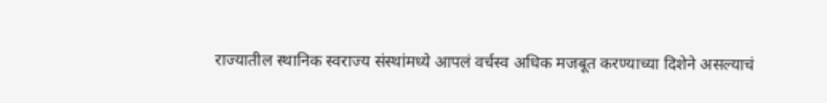राज्यातील स्थानिक स्वराज्य संस्थांमध्ये आपलं वर्चस्व अधिक मजबूत करण्याच्या दिशेने असल्याचं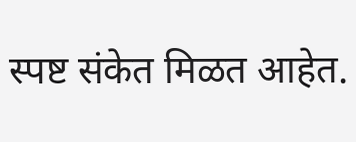स्पष्ट संकेत मिळत आहेत.